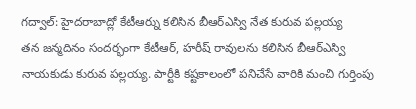గద్వాల్: హైదరాబాద్లో కేటీఆర్ను కలిసిన బీఆర్ఎస్వి నేత కురువ పల్లయ్య
తన జన్మదినం సందర్భంగా కేటీఆర్, హరీష్ రావులను కలిసిన బీఆర్ఎస్వి నాయకుడు కురువ పల్లయ్య. పార్టీకి కష్టకాలంలో పనిచేసే వారికి మంచి గుర్తింపు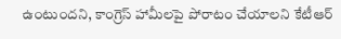ఉంటుందని, కాంగ్రెస్ హామీలపై పోరాటం చేయాలని కేటీఆర్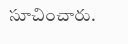సూచించారు.